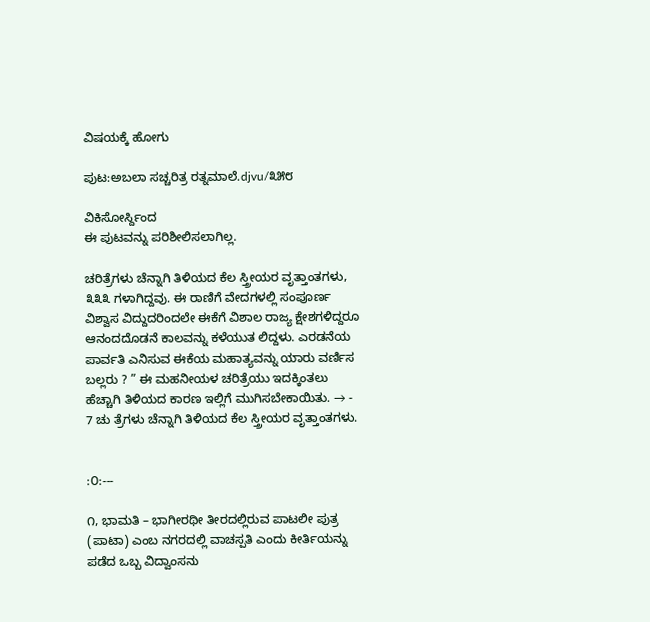ವಿಷಯಕ್ಕೆ ಹೋಗು

ಪುಟ:ಅಬಲಾ ಸಚ್ಚರಿತ್ರ ರತ್ನಮಾಲೆ.djvu/೩೫೮

ವಿಕಿಸೋರ್ಸ್ದಿಂದ
ಈ ಪುಟವನ್ನು ಪರಿಶೀಲಿಸಲಾಗಿಲ್ಲ.

ಚರಿತ್ರೆಗಳು ಚೆನ್ನಾಗಿ ತಿಳಿಯದ ಕೆಲ ಸ್ತ್ರೀಯರ ವೃತ್ತಾಂತಗಳು, ೩೩೩ ಗಳಾಗಿದ್ದವು. ಈ ರಾಣಿಗೆ ವೇದಗಳಲ್ಲಿ ಸಂಪೂರ್ಣ ವಿಶ್ವಾಸ ವಿದ್ದುದರಿಂದಲೇ ಈಕೆಗೆ ವಿಶಾಲ ರಾಜ್ಯ ಕ್ಷೇಶಗಳಿದ್ದರೂ ಆನಂದದೊಡನೆ ಕಾಲವನ್ನು ಕಳೆಯುತ ಲಿದ್ದಳು. ಎರಡನೆಯ ಪಾರ್ವತಿ ಎನಿಸುವ ಈಕೆಯ ಮಹಾತ್ಯವನ್ನು ಯಾರು ವರ್ಣಿಸ ಬಲ್ಲರು ? ” ಈ ಮಹನೀಯಳ ಚರಿತ್ರೆಯು ಇದಕ್ಕಿಂತಲು ಹೆಚ್ಚಾಗಿ ತಿಳಿಯದ ಕಾರಣ ಇಲ್ಲಿಗೆ ಮುಗಿಸಬೇಕಾಯಿತು. → - 7 ಚು ತ್ರೆಗಳು ಚೆನ್ನಾಗಿ ತಿಳಿಯದ ಕೆಲ ಸ್ತ್ರೀಯರ ವೃತ್ತಾಂತಗಳು.


:೦:---

೧, ಭಾಮತಿ – ಭಾಗೀರಥೀ ತೀರದಲ್ಲಿರುವ ಪಾಟಲೀ ಪುತ್ರ (ಪಾಟಾ) ಎಂಬ ನಗರದಲ್ಲಿ ವಾಚಸ್ಪತಿ ಎಂದು ಕೀರ್ತಿಯನ್ನು ಪಡೆದ ಒಬ್ಬ ವಿದ್ವಾಂಸನು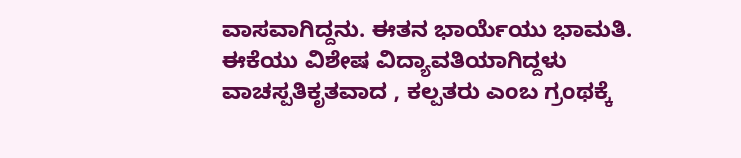ವಾಸವಾಗಿದ್ದನು. ಈತನ ಭಾರ್ಯೆಯು ಭಾಮತಿ. ಈಕೆಯು ವಿಶೇಷ ವಿದ್ಯಾವತಿಯಾಗಿದ್ದಳು ವಾಚಸ್ಪತಿಕೃತವಾದ , ಕಲ್ಪತರು ಎಂಬ ಗ್ರಂಥಕ್ಕೆ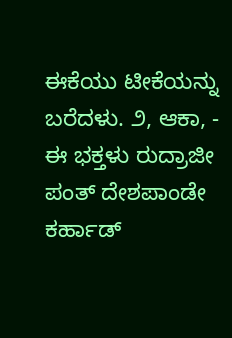ಈಕೆಯು ಟೀಕೆಯನ್ನು ಬರೆದಳು. ೨, ಆಕಾ, - ಈ ಭಕ್ತಳು ರುದ್ರಾಜೀ ಪಂತ್ ದೇಶಪಾಂಡೇ ಕರ್ಹಾಡ್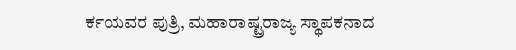ರ್ಕಯವರ ಪುತ್ರಿ, ಮಹಾರಾಷ್ಟ್ರರಾಜ್ಯ ಸ್ಥಾಪಕನಾದ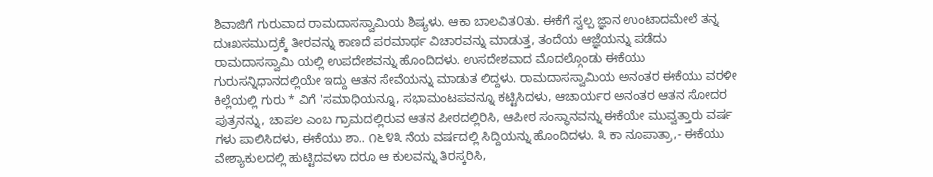ಶಿವಾಜಿಗೆ ಗುರುವಾದ ರಾಮದಾಸಸ್ವಾಮಿಯ ಶಿಷ್ಯಳು. ಆಕಾ ಬಾಲವಿತ೦ತು. ಈಕೆಗೆ ಸ್ವಲ್ಪ ಜ್ಞಾನ ಉಂಟಾದಮೇಲೆ ತನ್ನ ದುಃಖಸಮುದ್ರಕ್ಕೆ ತೀರವನ್ನು ಕಾಣದೆ ಪರಮಾರ್ಥ ವಿಚಾರವನ್ನು ಮಾಡುತ್ತ, ತಂದೆಯ ಆಜ್ಞೆಯನ್ನು ಪಡೆದು ರಾಮದಾಸಸ್ವಾಮಿ ಯಲ್ಲಿ ಉಪದೇಶವನ್ನು ಹೊಂದಿದಳು. ಉಸದೇಶವಾದ ಮೊದಲ್ಗೊಂಡು ಈಕೆಯು ಗುರುಸನ್ನಿಧಾನದಲ್ಲಿಯೇ ಇದ್ದು ಆತನ ಸೇವೆಯನ್ನು ಮಾಡುತ ಲಿದ್ದಳು. ರಾಮದಾಸಸ್ವಾಮಿಯ ಅನಂತರ ಈಕೆಯು ವರಳೀ ಕಿಲ್ಲೆಯಲ್ಲಿ ಗುರು * ವಿಗೆ 'ಸಮಾಧಿಯನ್ನೂ, ಸಭಾಮಂಟಪವನ್ನೂ ಕಟ್ಟಿಸಿದಳು, ಆಚಾರ್ಯರ ಅನಂತರ ಆತನ ಸೋದರ ಪುತ್ರನನ್ನು, ಚಾಪಲ ಎಂಬ ಗ್ರಾಮದಲ್ಲಿರುವ ಆತನ ಪೀಠದಲ್ಲಿರಿಸಿ, ಆಪೀಠ ಸಂಸ್ಥಾನವನ್ನು ಈಕೆಯೇ ಮುವ್ವತ್ತಾರು ವರ್ಷ ಗಳು ಪಾಲಿಸಿದಳು, ಈಕೆಯು ಶಾ.. ೧೬೪೩ ನೆಯ ವರ್ಷದಲ್ಲಿ ಸಿದ್ದಿಯನ್ನು ಹೊಂದಿದಳು. ೩ ಕಾ ನೂಪಾತ್ರಾ,- ಈಕೆಯು ವೇಶ್ಯಾಕುಲದಲ್ಲಿ ಹುಟ್ಟಿದವಳಾ ದರೂ ಆ ಕುಲವನ್ನು ತಿರಸ್ಕರಿಸಿ,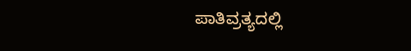ಪಾತಿವ್ರತ್ಯದಲ್ಲಿ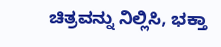ಚಿತ್ರವನ್ನು ನಿಲ್ಲಿಸಿ, ಭಕ್ತಾ